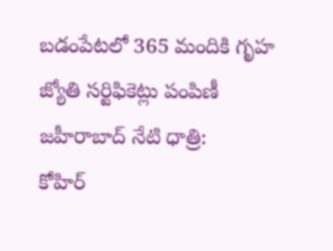బడంపేటలో 365 మందికి గృహ జ్యోతి సర్టిఫికెట్లు పంపిణీ
జహీరాబాద్ నేటి ధాత్రి:
కోహిర్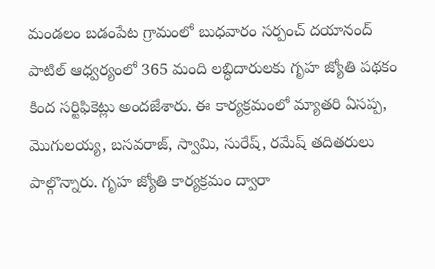మండలం బడంపేట గ్రామంలో బుధవారం సర్పంచ్ దయానంద్ పాటిల్ ఆధ్వర్యంలో 365 మంది లబ్ధిదారులకు గృహ జ్యోతి పథకం కింద సర్టిఫికెట్లు అందజేశారు. ఈ కార్యక్రమంలో మ్యాతరి ఏసప్ప, మొగులయ్య, బసవరాజ్, స్వామి, సురేష్, రమేష్ తదితరులు పాల్గొన్నారు. గృహ జ్యోతి కార్యక్రమం ద్వారా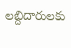లబ్దిదారులకు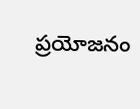ప్రయోజనం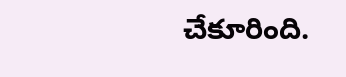చేకూరింది.